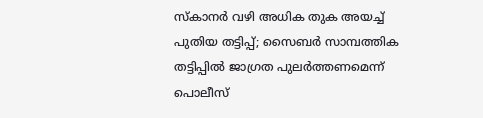സ്കാനർ വഴി അധിക തുക അയച്ച് പുതിയ തട്ടിപ്പ്; സൈബർ സാമ്പത്തിക തട്ടിപ്പിൽ ജാഗ്രത പുലർത്തണമെന്ന് പൊലീസ്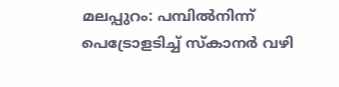മലപ്പുറം: പമ്പിൽനിന്ന് പെട്രോളടിച്ച് സ്കാനർ വഴി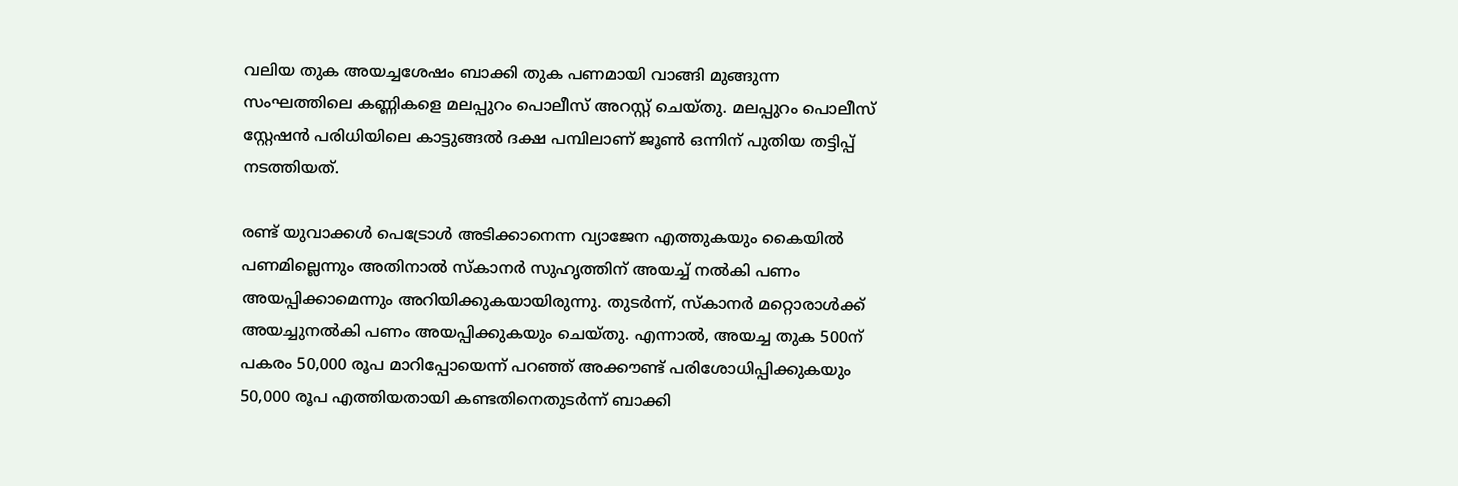വലിയ തുക അയച്ചശേഷം ബാക്കി തുക പണമായി വാങ്ങി മുങ്ങുന്ന സംഘത്തിലെ കണ്ണികളെ മലപ്പുറം പൊലീസ് അറസ്റ്റ് ചെയ്തു. മലപ്പുറം പൊലീസ് സ്റ്റേഷൻ പരിധിയിലെ കാട്ടുങ്ങൽ ദക്ഷ പമ്പിലാണ് ജൂൺ ഒന്നിന് പുതിയ തട്ടിപ്പ് നടത്തിയത്.

രണ്ട് യുവാക്കൾ പെട്രോൾ അടിക്കാനെന്ന വ്യാജേന എത്തുകയും കൈയിൽ പണമില്ലെന്നും അതിനാൽ സ്കാനർ സുഹൃത്തിന് അയച്ച് നൽകി പണം അയപ്പിക്കാമെന്നും അറിയിക്കുകയായിരുന്നു. തുടർന്ന്, സ്കാനർ മറ്റൊരാൾക്ക് അയച്ചുനൽകി പണം അയപ്പിക്കുകയും ചെയ്തു. എന്നാൽ, അയച്ച തുക 500ന് പകരം 50,000 രൂപ മാറിപ്പോയെന്ന് പറഞ്ഞ് അക്കൗണ്ട് പരിശോധിപ്പിക്കുകയും 50,000 രൂപ എത്തിയതായി കണ്ടതിനെതുടർന്ന് ബാക്കി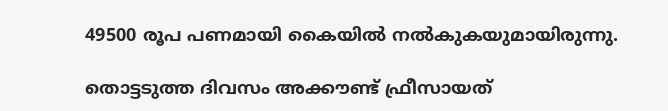49500 രൂപ പണമായി കൈയിൽ നൽകുകയുമായിരുന്നു.

തൊട്ടടുത്ത ദിവസം അക്കൗണ്ട് ഫ്രീസായത്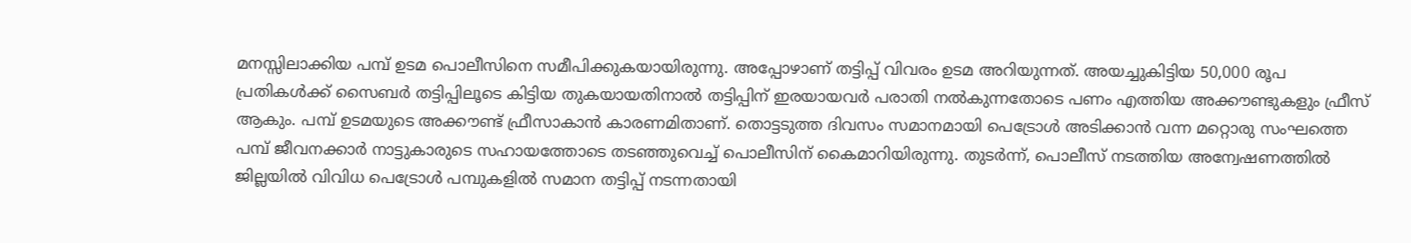മനസ്സിലാക്കിയ പമ്പ് ഉടമ പൊലീസിനെ സമീപിക്കുകയായിരുന്നു. അപ്പോഴാണ് തട്ടിപ്പ് വിവരം ഉടമ അറിയുന്നത്. അയച്ചുകിട്ടിയ 50,000 രൂപ പ്രതികൾക്ക് സൈബർ തട്ടിപ്പിലൂടെ കിട്ടിയ തുകയായതിനാൽ തട്ടിപ്പിന് ഇരയായവർ പരാതി നൽകുന്നതോടെ പണം എത്തിയ അക്കൗണ്ടുകളും ഫ്രീസ് ആകും. പമ്പ് ഉടമയുടെ അക്കൗണ്ട് ഫ്രീസാകാൻ കാരണമിതാണ്. തൊട്ടടുത്ത ദിവസം സമാനമായി പെട്രോൾ അടിക്കാൻ വന്ന മറ്റൊരു സംഘത്തെ പമ്പ് ജീവനക്കാർ നാട്ടുകാരുടെ സഹായത്തോടെ തടഞ്ഞുവെച്ച് പൊലീസിന് കൈമാറിയിരുന്നു. തുടർന്ന്, പൊലീസ് നടത്തിയ അന്വേഷണത്തിൽ ജില്ലയിൽ വിവിധ പെട്രോൾ പമ്പുകളിൽ സമാന തട്ടിപ്പ് നടന്നതായി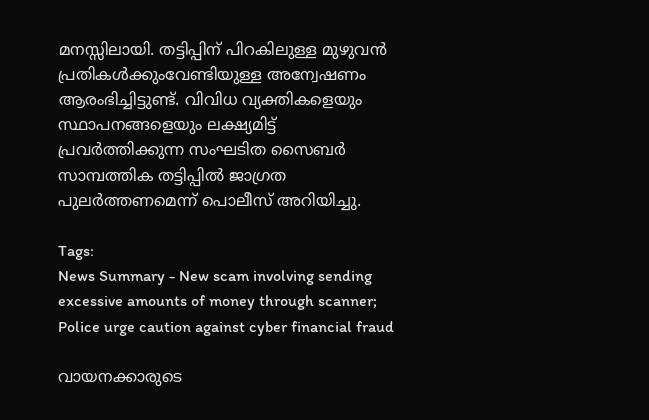മനസ്സിലായി. തട്ടിപ്പിന് പിറകിലുള്ള മുഴുവൻ പ്രതികൾക്കുംവേണ്ടിയുള്ള അന്വേഷണം ആരംഭിച്ചിട്ടുണ്ട്. വിവിധ വ്യക്തികളെയും സ്ഥാപനങ്ങളെയും ലക്ഷ്യമിട്ട് പ്രവർത്തിക്കുന്ന സംഘടിത സൈബർ സാമ്പത്തിക തട്ടിപ്പിൽ ജാഗ്രത പുലർത്തണമെന്ന് പൊലീസ് അറിയിച്ചു.

Tags:
News Summary - New scam involving sending excessive amounts of money through scanner; Police urge caution against cyber financial fraud

വായനക്കാരുടെ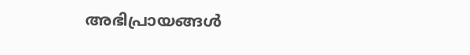അഭിപ്രായങ്ങള്‍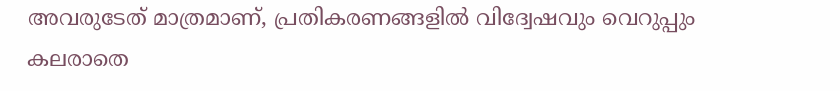അവരുടേത് മാത്രമാണ്, പ്രതികരണങ്ങളിൽ വിദ്വേഷവും വെറുപ്പും കലരാതെ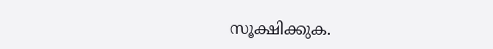സൂക്ഷിക്കുക.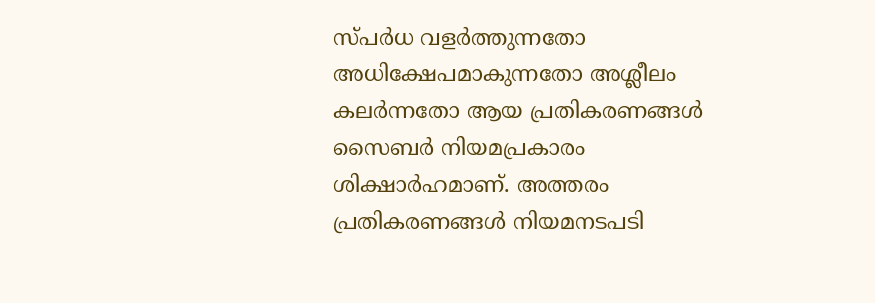സ്പർധ വളർത്തുന്നതോ അധിക്ഷേപമാകുന്നതോ അശ്ലീലം കലർന്നതോ ആയ പ്രതികരണങ്ങൾ സൈബർ നിയമപ്രകാരം ശിക്ഷാർഹമാണ്. അത്തരം പ്രതികരണങ്ങൾ നിയമനടപടി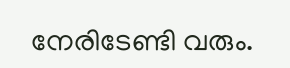നേരിടേണ്ടി വരും.